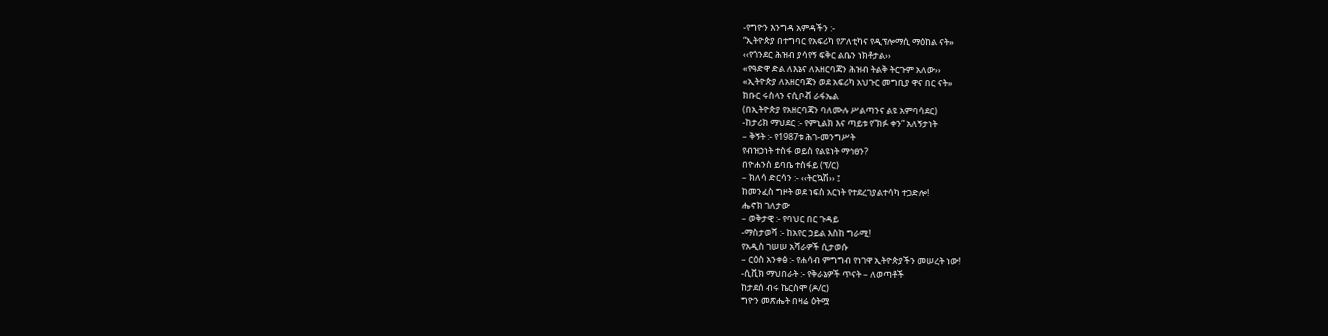-የግዮን እንግዳ አምዳችን :-
“ኢትዮጵያ በተግባር የአፍሪካ የፖለቲካና የዲፕሎማሲ ማዕከል ናት»
‹‹የጎንደር ሕዝብ ያሳየኝ ፍቅር ልቤን ነክቶታል››
«የዓድዋ ድል ለእኔና ለአዘርባጃን ሕዝብ ትልቅ ትርጉም አለው››
«ኢትዮጵያ ለአዘርባጃን ወደ አፍሪካ አህጉር መግቢያ ዋና በር ናት»
ክቡር ሩስላን ናሲቦቭ ራፋኤል
(በኢትዮጵያ የአዘርባጃን ባለሙሉ ሥልጣንና ልዩ አምባሳደር)
-ከታሪክ ማህደር :- የምኒልክ እና ጣይቱ የ”ክፉ ቀን” አለኝታነት
– ቅኝት :- የ1987ቱ ሕገ-መንግሥት
የብዝኃነት ተስፋ ወይስ የልዩነት ማኅፀን?
በዮሐንስ ይባቤ ተስፋይ (ፕ/ር)
– ክለሳ ድርሳን :- ‹‹ትርኳሽ›› ፤
ከመንፈስ ግዞት ወደ ነፍስ አርነት የተደረገያልተሳካ ተጋድሎ!
ሔኖክ ገለታው
– ወቅታዊ :- የባህር በር ጉዳይ
-ማስታወሻ :- ከአየር ኃይል እስከ ግራሚ!
የአዲስ ገሠሠ አሻራዎች ሲታወሱ
– ርዕስ አንቀፅ :- የሐሳብ ምግግብ የነገዋ ኢትዮጵያችን መሠረት ነው!
-ሲቪክ ማህበራት :- የቅራኔዎች ጥናት – ለወጣቶች
ከታደሰ ብሩ ኬርስሞ (ዶ/ር)
ግዮን መጽሔት በዛሬ ዕትሟ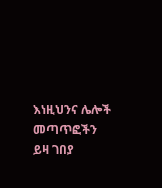እነዚህንና ሌሎች መጣጥፎችን ይዛ ገበያ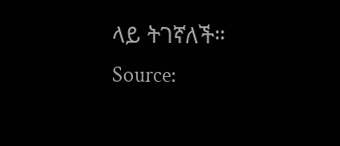ላይ ትገኛለች።
Source: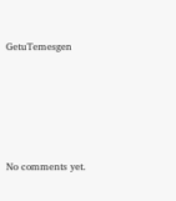GetuTemesgen









No comments yet.